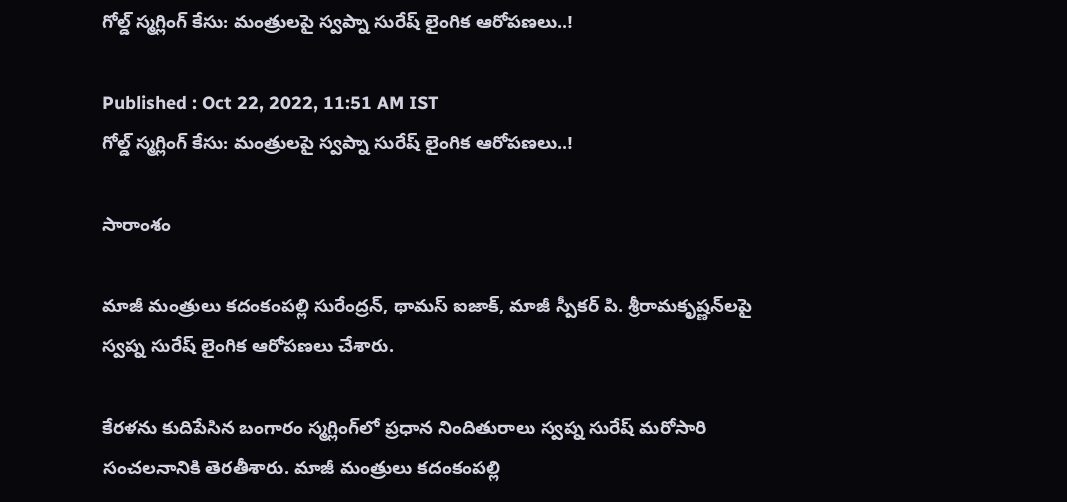గోల్డ్ స్మగ్లింగ్ కేసు: మంత్రులపై స్వప్నా సురేష్ లైంగిక ఆరోపణలు..!

Published : Oct 22, 2022, 11:51 AM IST
గోల్డ్ స్మగ్లింగ్ కేసు: మంత్రులపై స్వప్నా సురేష్ లైంగిక ఆరోపణలు..!

సారాంశం

మాజీ మంత్రులు కదంకంపల్లి సురేంద్రన్, థామస్ ఐజాక్, మాజీ స్పీకర్ పి. శ్రీరామకృష్ణన్‌లపై స్వప్న సురేష్ లైంగిక ఆరోపణలు చేశారు.

కేరళను కుదిపేసిన బంగారం స్మగ్లింగ్‌లో ప్రధాన నిందితురాలు స్వప్న సురేష్ మరోసారి సంచలనానికి తెరతీశారు. మాజీ మంత్రులు కదంకంపల్లి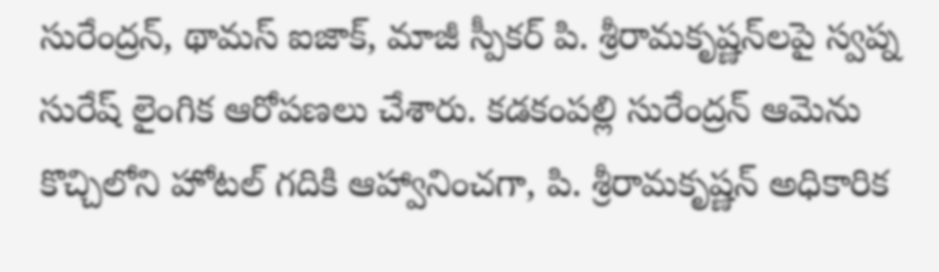సురేంద్రన్, థామస్ ఐజాక్, మాజీ స్పీకర్ పి. శ్రీరామకృష్ణన్‌లపై స్వప్న సురేష్ లైంగిక ఆరోపణలు చేశారు. కడకంపల్లి సురేంద్రన్ ఆమెను కొచ్చిలోని హోటల్ గదికి ఆహ్వానించగా, పి. శ్రీరామకృష్ణన్ అధికారిక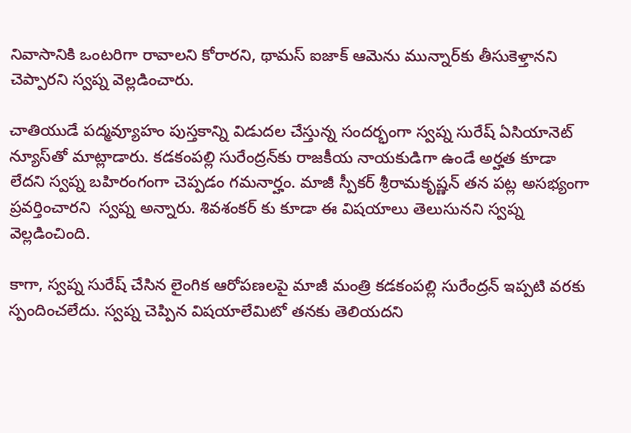నివాసానికి ఒంటరిగా రావాలని కోరారని, థామస్ ఐజాక్ ఆమెను మున్నార్‌కు తీసుకెళ్తానని చెప్పారని స్వప్న వెల్లడించారు.

చాతియుడే పద్మవ్యూహం పుస్తకాన్ని విడుదల చేస్తున్న సందర్భంగా స్వప్న సురేష్ ఏసియానెట్ న్యూస్‌తో మాట్లాడారు. కడకంపల్లి సురేంద్రన్‌కు రాజకీయ నాయకుడిగా ఉండే అర్హత కూడా లేదని స్వప్న బహిరంగంగా చెప్పడం గమనార్హం. మాజీ స్పీకర్ శ్రీరామకృష్ణన్ తన పట్ల అసభ్యంగా ప్రవర్తించారని  స్వప్న అన్నారు. శివశంకర్ కు కూడా ఈ విషయాలు తెలుసునని స్వప్న వెల్లడించింది.

కాగా, స్వప్న సురేష్ చేసిన లైంగిక ఆరోపణలపై మాజీ మంత్రి కడకంపల్లి సురేంద్రన్ ఇప్పటి వరకు  స్పందించలేదు. స్వప్న చెప్పిన విషయాలేమిటో తనకు తెలియదని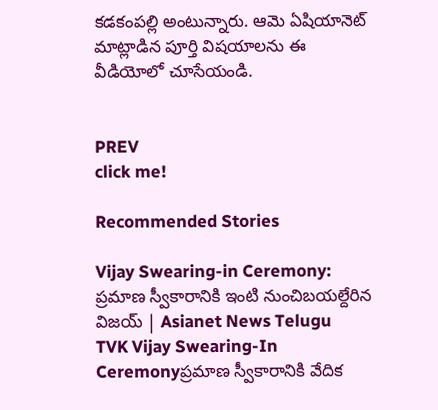కడకంపల్లి అంటున్నారు. ఆమె ఏషియానెట్ మాట్లాడిన పూర్తి విషయాలను ఈ వీడియోలో చూసేయండి.


PREV
click me!

Recommended Stories

Vijay Swearing-in Ceremony: ప్రమాణ స్వీకారానికి ఇంటి నుంచిబయల్దేరిన విజయ్ | Asianet News Telugu
TVK Vijay Swearing-In Ceremonyప్రమాణ స్వీకారానికి వేదిక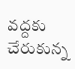వద్దకు చేరుకున్న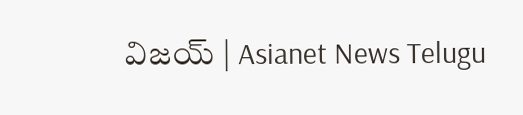విజయ్ | Asianet News Telugu